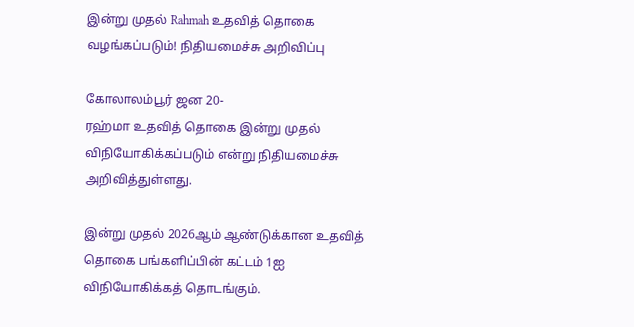இன்று முதல் Rahmah உதவித் தொகை வழங்கப்படும்! நிதியமைச்சு அறிவிப்பு

கோலாலம்பூர் ஜன 20-
ரஹ்மா உதவித் தொகை இன்று முதல் விநியோகிக்கப்படும் என்று நிதியமைச்சு அறிவித்துள்ளது.

இன்று முதல் 2026ஆம் ஆண்டுக்கான உதவித் தொகை பங்களிப்பின் கட்டம் 1ஐ விநியோகிக்கத் தொடங்கும்.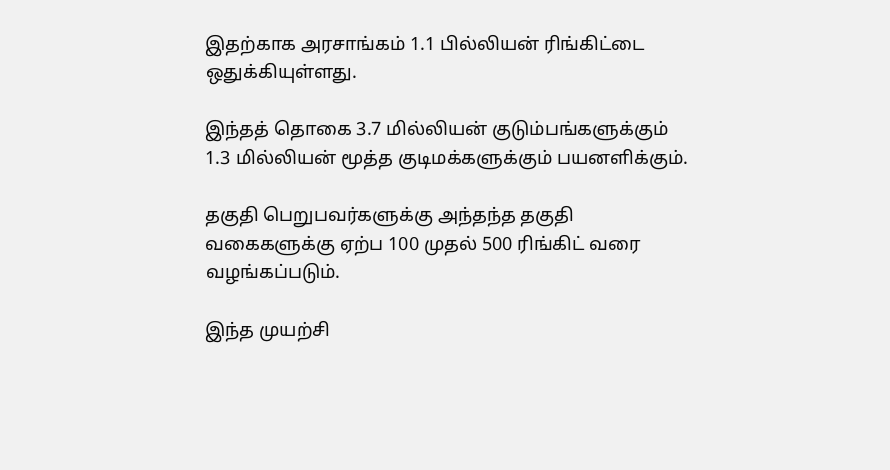இதற்காக அரசாங்கம் 1.1 பில்லியன் ரிங்கிட்டை ஒதுக்கியுள்ளது.

இந்தத் தொகை 3.7 மில்லியன் குடும்பங்களுக்கும் 1.3 மில்லியன் மூத்த குடிமக்களுக்கும் பயனளிக்கும்.

தகுதி பெறுபவர்களுக்கு அந்தந்த தகுதி வகைகளுக்கு ஏற்ப 100 முதல் 500 ரிங்கிட் வரை வழங்கப்படும்.

இந்த முயற்சி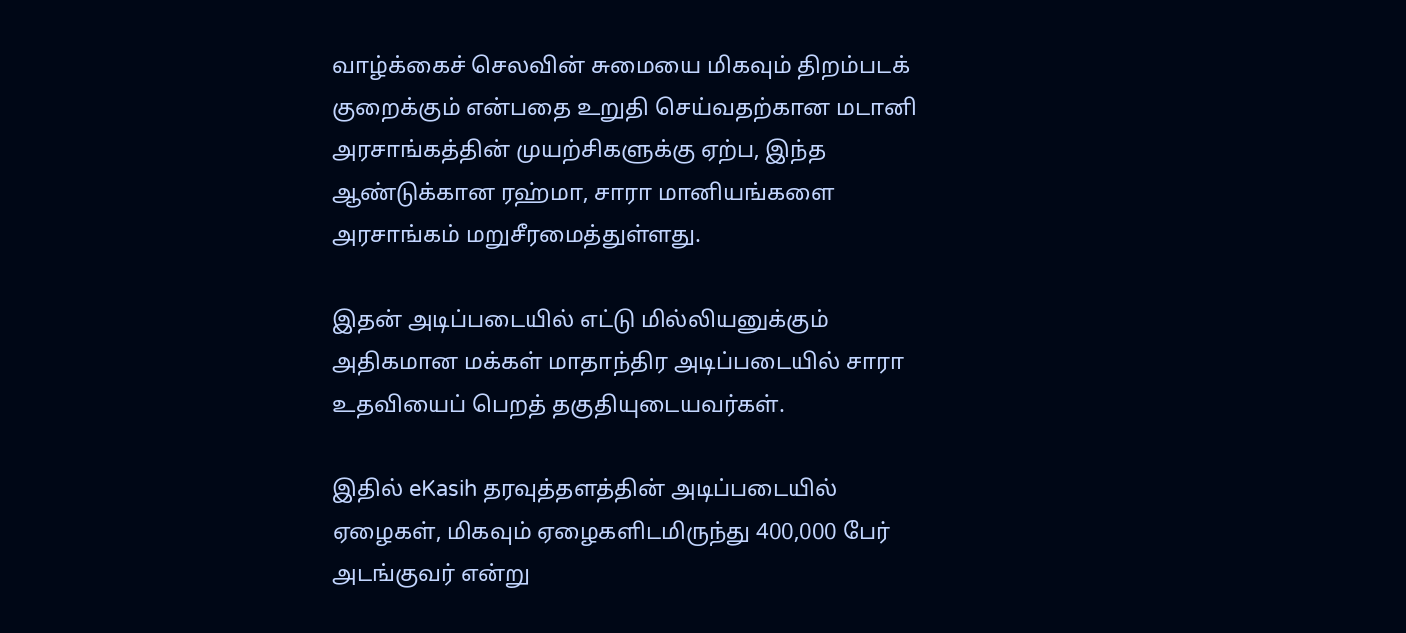வாழ்க்கைச் செலவின் சுமையை மிகவும் திறம்படக் குறைக்கும் என்பதை உறுதி செய்வதற்கான மடானி அரசாங்கத்தின் முயற்சிகளுக்கு ஏற்ப, இந்த ஆண்டுக்கான ரஹ்மா, சாரா மானியங்களை அரசாங்கம் மறுசீரமைத்துள்ளது.

இதன் அடிப்படையில் எட்டு மில்லியனுக்கும் அதிகமான மக்கள் மாதாந்திர அடிப்படையில் சாரா உதவியைப் பெறத் தகுதியுடையவர்கள்.

இதில் eKasih தரவுத்தளத்தின் அடிப்படையில் ஏழைகள், மிகவும் ஏழைகளிடமிருந்து 400,000 பேர் அடங்குவர் என்று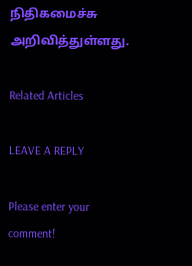நிதிகமைச்சு அறிவித்துள்ளது.

Related Articles

LEAVE A REPLY

Please enter your comment!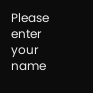Please enter your name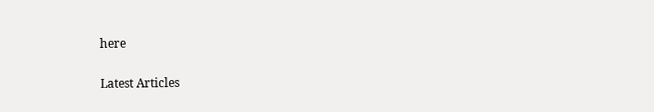here

Latest Articles